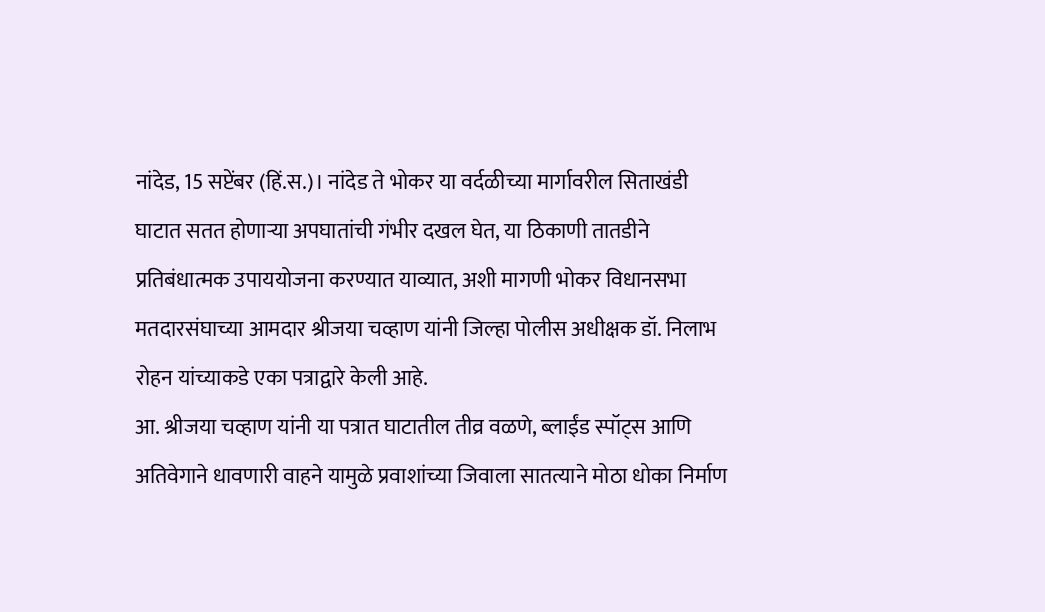नांदेड, 15 सप्टेंबर (हिं.स.)। नांदेड ते भोकर या वर्दळीच्या मार्गावरील सिताखंडी घाटात सतत होणाऱ्या अपघातांची गंभीर दखल घेत, या ठिकाणी तातडीने प्रतिबंधात्मक उपाययोजना करण्यात याव्यात, अशी मागणी भोकर विधानसभा मतदारसंघाच्या आमदार श्रीजया चव्हाण यांनी जिल्हा पोलीस अधीक्षक डॉ. निलाभ रोहन यांच्याकडे एका पत्राद्वारे केली आहे.
आ. श्रीजया चव्हाण यांनी या पत्रात घाटातील तीव्र वळणे, ब्लाईंड स्पॉट्स आणि अतिवेगाने धावणारी वाहने यामुळे प्रवाशांच्या जिवाला सातत्याने मोठा धोका निर्माण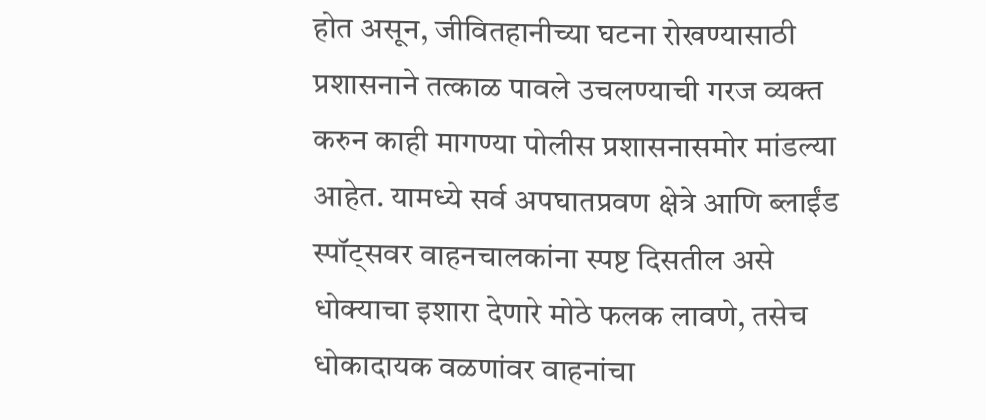होत असून, जीवितहानीच्या घटना रोखण्यासाठी प्रशासनाने तत्काळ पावले उचलण्याची गरज व्यक्त करुन काही मागण्या पोलीस प्रशासनासमोर मांडल्या आहेत. यामध्ये सर्व अपघातप्रवण क्षेत्रे आणि ब्लाईंड स्पॉट्सवर वाहनचालकांना स्पष्ट दिसतील असे धोक्याचा इशारा देणारे मोठे फलक लावणे, तसेच धोकादायक वळणांवर वाहनांचा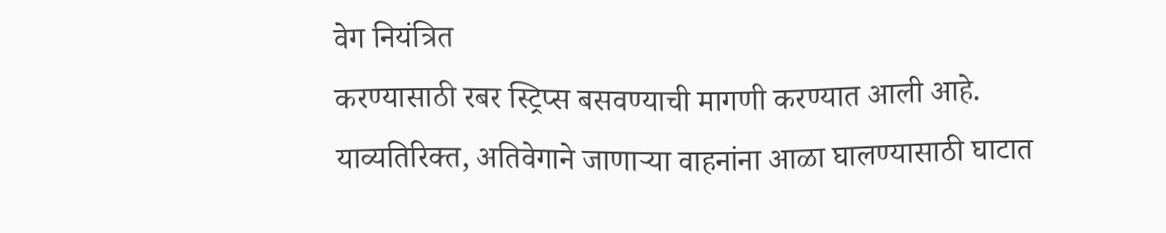वेग नियंत्रित
करण्यासाठी रबर स्ट्रिप्स बसवण्याची मागणी करण्यात आली आहे.
याव्यतिरिक्त, अतिवेगाने जाणाऱ्या वाहनांना आळा घालण्यासाठी घाटात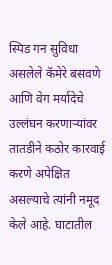स्पिड गन सुविधा असलेले कॅमेरे बसवणे आणि वेग मर्यादेचे उल्लंघन करणाऱ्यांवर तातडीने कठोर कारवाई करणे अपेक्षित असल्याचे त्यांनी नमूद केले आहे. घाटातील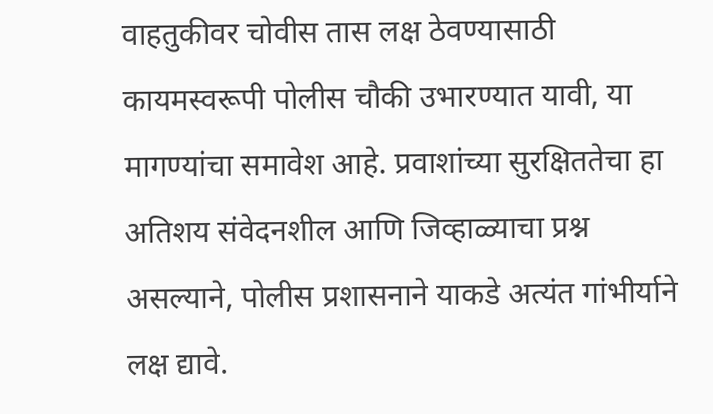वाहतुकीवर चोवीस तास लक्ष ठेवण्यासाठी कायमस्वरूपी पोलीस चौकी उभारण्यात यावी, या मागण्यांचा समावेश आहे. प्रवाशांच्या सुरक्षिततेचा हा अतिशय संवेदनशील आणि जिव्हाळ्याचा प्रश्न असल्याने, पोलीस प्रशासनाने याकडे अत्यंत गांभीर्याने लक्ष द्यावे.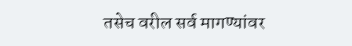तसेच वरील सर्व मागण्यांवर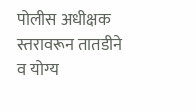पोलीस अधीक्षक स्तरावरून तातडीने व योग्य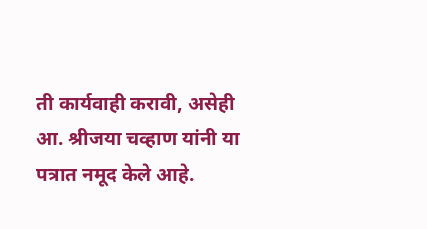ती कार्यवाही करावी, असेही आ. श्रीजया चव्हाण यांनी या पत्रात नमूद केले आहे.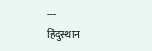---
हिंदुस्थान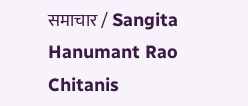समाचार / Sangita Hanumant Rao Chitanis